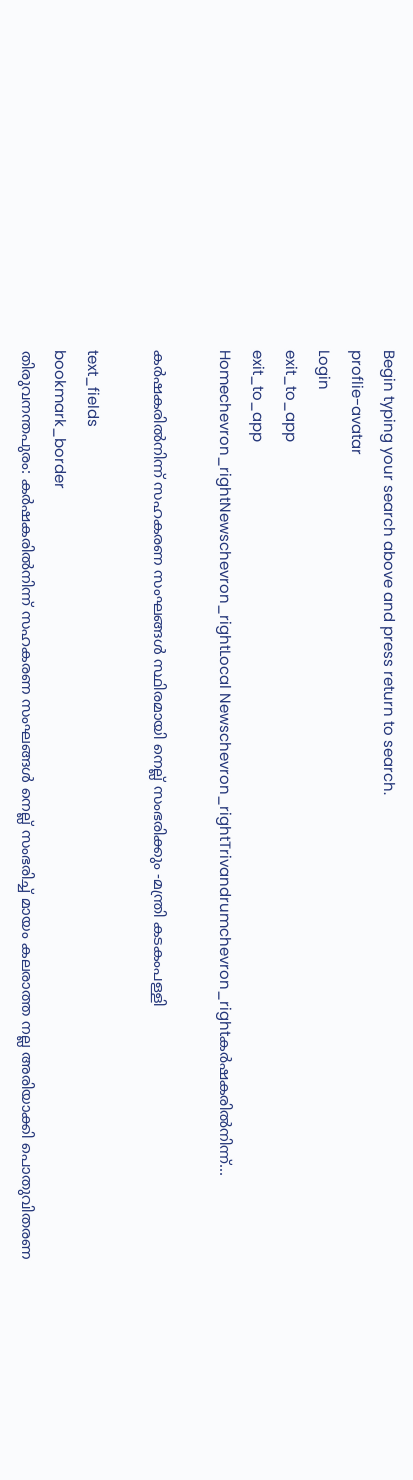Begin typing your search above and press return to search.
proflie-avatar
Login
exit_to_app
exit_to_app
Homechevron_rightNewschevron_rightLocal Newschevron_rightTrivandrumchevron_rightകര്‍ഷകരില്‍നിന്ന്...

കര്‍ഷകരില്‍നിന്ന് സഹകരണ സംഘങ്ങള്‍ സ്ഥിരമായി നെല്ല് സംഭരിക്കും -മന്ത്രി കടകംപള്ളി

text_fields
bookmark_border
തിരുവനന്തപുരം: കര്‍ഷകരില്‍നിന്ന് സഹകരണ സംഘങ്ങള്‍ നെല്ല് സംഭരിച്ച് മായം കലരാത്ത നല്ല അരിയാക്കി പൊതുവിതരണ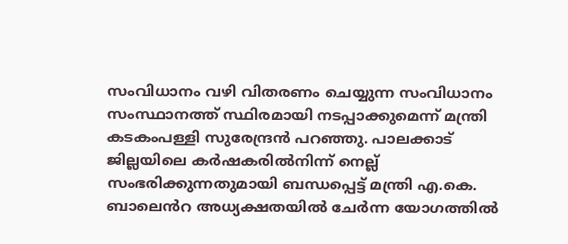സംവിധാനം വഴി വിതരണം ചെയ്യുന്ന സംവിധാനം സംസ്ഥാനത്ത് സ്ഥിരമായി നടപ്പാക്കുമെന്ന് മന്ത്രി കടകംപള്ളി സുരേന്ദ്രന്‍ പറഞ്ഞു. പാലക്കാട് ജില്ലയിലെ കര്‍ഷകരില്‍നിന്ന് നെല്ല് സംഭരിക്കുന്നതുമായി ബന്ധപ്പെട്ട് മന്ത്രി എ.കെ. ബാലെൻറ അധ്യക്ഷതയില്‍ ചേര്‍ന്ന യോഗത്തില്‍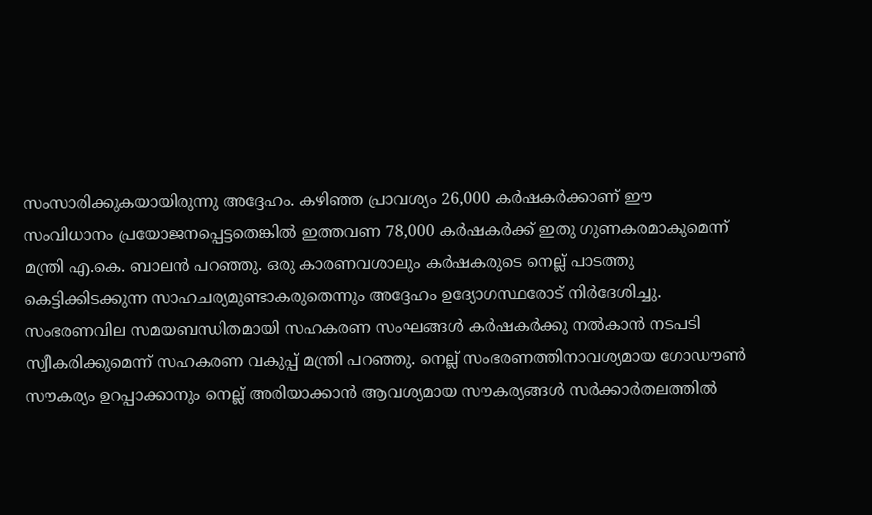സംസാരിക്കുകയായിരുന്നു അദ്ദേഹം. കഴിഞ്ഞ പ്രാവശ്യം 26,000 കര്‍ഷകര്‍ക്കാണ് ഈ സംവിധാനം പ്രയോജനപ്പെട്ടതെങ്കില്‍ ഇത്തവണ 78,000 കര്‍ഷകര്‍ക്ക് ഇതു ഗുണകരമാകുമെന്ന് മന്ത്രി എ.കെ. ബാലന്‍ പറഞ്ഞു. ഒരു കാരണവശാലും കര്‍ഷകരുടെ നെല്ല് പാടത്തു കെട്ടിക്കിടക്കുന്ന സാഹചര്യമുണ്ടാകരുതെന്നും അദ്ദേഹം ഉദ്യോഗസ്ഥരോട് നിര്‍ദേശിച്ചു. സംഭരണവില സമയബന്ധിതമായി സഹകരണ സംഘങ്ങള്‍ കര്‍ഷകര്‍ക്കു നല്‍കാന്‍ നടപടി സ്വീകരിക്കുമെന്ന് സഹകരണ വകുപ്പ് മന്ത്രി പറഞ്ഞു. നെല്ല് സംഭരണത്തിനാവശ്യമായ ഗോഡൗണ്‍ സൗകര്യം ഉറപ്പാക്കാനും നെല്ല് അരിയാക്കാന്‍ ആവശ്യമായ സൗകര്യങ്ങള്‍ സര്‍ക്കാര്‍തലത്തില്‍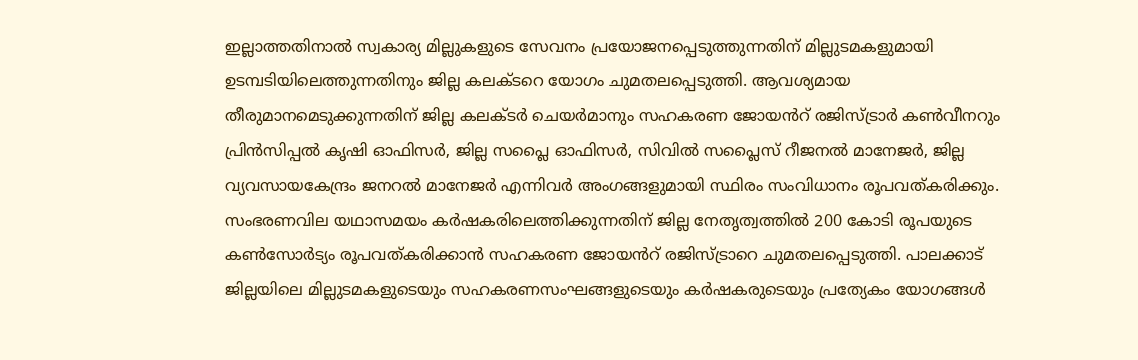ഇല്ലാത്തതിനാല്‍ സ്വകാര്യ മില്ലുകളുടെ സേവനം പ്രയോജനപ്പെടുത്തുന്നതിന് മില്ലുടമകളുമായി ഉടമ്പടിയിലെത്തുന്നതിനും ജില്ല കലക്ടറെ യോഗം ചുമതലപ്പെടുത്തി. ആവശ്യമായ തീരുമാനമെടുക്കുന്നതിന് ജില്ല കലക്ടര്‍ ചെയര്‍മാനും സഹകരണ ജോയൻറ് രജിസ്ട്രാര്‍ കണ്‍വീനറും പ്രിന്‍സിപ്പല്‍ കൃഷി ഓഫിസര്‍, ജില്ല സപ്ലൈ ഓഫിസര്‍, സിവില്‍ സപ്ലൈസ് റീജനല്‍ മാനേജര്‍, ജില്ല വ്യവസായകേന്ദ്രം ജനറല്‍ മാനേജര്‍ എന്നിവര്‍ അംഗങ്ങളുമായി സ്ഥിരം സംവിധാനം രൂപവത്കരിക്കും. സംഭരണവില യഥാസമയം കര്‍ഷകരിലെത്തിക്കുന്നതിന് ജില്ല നേതൃത്വത്തില്‍ 200 കോടി രൂപയുടെ കണ്‍സോർട്യം രൂപവത്കരിക്കാന്‍ സഹകരണ ജോയൻറ് രജിസ്ട്രാറെ ചുമതലപ്പെടുത്തി. പാലക്കാട് ജില്ലയിലെ മില്ലുടമകളുടെയും സഹകരണസംഘങ്ങളുടെയും കര്‍ഷകരുടെയും പ്രത്യേകം യോഗങ്ങള്‍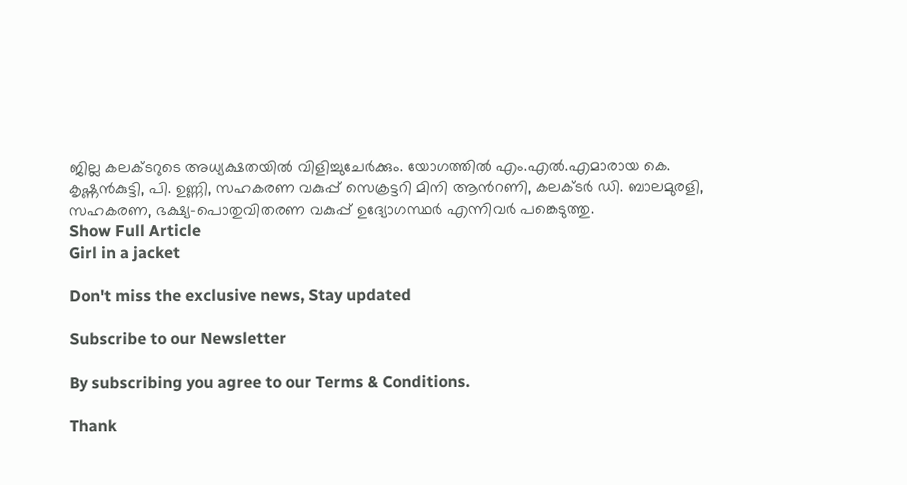ജില്ല കലക്ടറുടെ അധ്യക്ഷതയില്‍ വിളിച്ചുചേര്‍ക്കും. യോഗത്തില്‍ എം.എല്‍.എമാരായ കെ. കൃഷ്ണന്‍കുട്ടി, പി. ഉണ്ണി, സഹകരണ വകുപ്പ് സെക്രട്ടറി മിനി ആൻറണി, കലക്ടര്‍ ഡി. ബാലമുരളി, സഹകരണ, ഭക്ഷ്യ-പൊതുവിതരണ വകുപ്പ് ഉദ്യോഗസ്ഥര്‍ എന്നിവര്‍ പങ്കെടുത്തു.
Show Full Article
Girl in a jacket

Don't miss the exclusive news, Stay updated

Subscribe to our Newsletter

By subscribing you agree to our Terms & Conditions.

Thank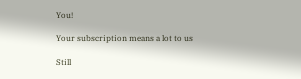You!

Your subscription means a lot to us

Still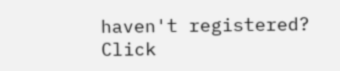haven't registered? Click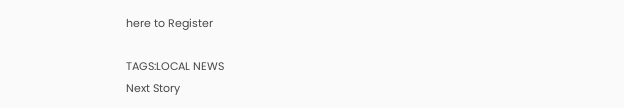here to Register

TAGS:LOCAL NEWS
Next Story